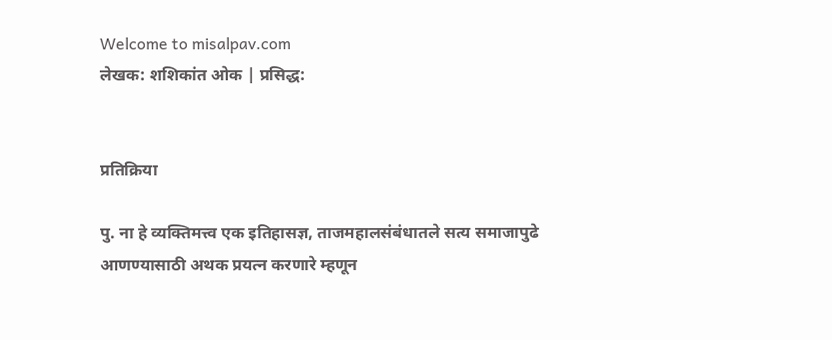Welcome to misalpav.com
लेखक: शशिकांत ओक | प्रसिद्ध:


प्रतिक्रिया

पु. ना हे व्यक्तिमत्त्व एक इतिहासज्ञ, ताजमहालसंबंधातले सत्य समाजापुढे आणण्यासाठी अथक प्रयत्न करणारे म्हणून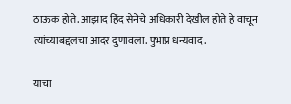ठाऊक होते. आझाद हिंद सेनेचे अधिकारी देखील होते हे वाचून त्यांच्याबद्दलचा आदर दुणावला. पुभाप्र धन्यवाद.

याचा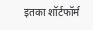इतका शॉर्टफॉर्म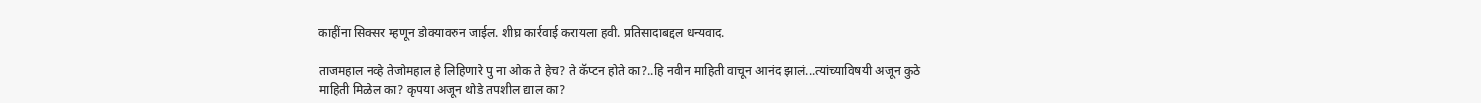काहींना सिक्सर म्हणून डोक्यावरुन जाईल. शीघ्र कार्रवाई करायला हवी. प्रतिसादाबद्दल धन्यवाद.

ताजमहाल नव्हे तेजोमहाल हे लिहिणारे पु ना ओक ते हेच? ते कॅप्टन होते का?..हि नवीन माहिती वाचून आनंद झालं...त्यांच्याविषयी अजून कुठे माहिती मिळेल का? कृपया अजून थोडे तपशील द्याल का?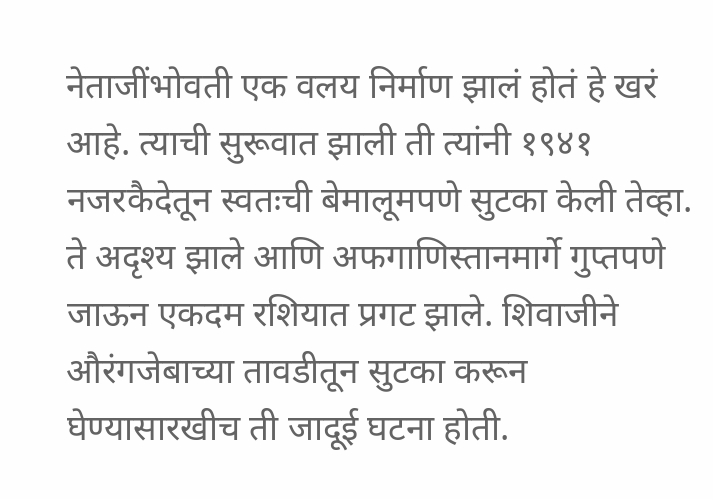नेताजींभोवती एक वलय निर्माण झालं होतं हे खरं आहे. त्याची सुरूवात झाली ती त्यांनी १९४१ नजरकैदेतून स्वतःची बेमालूमपणे सुटका केली तेव्हा. ते अदृश्य झाले आणि अफगाणिस्तानमार्गे गुप्तपणे जाऊन एकदम रशियात प्रगट झाले. शिवाजीने औरंगजेबाच्या तावडीतून सुटका करून घेण्यासारखीच ती जादूई घटना होती.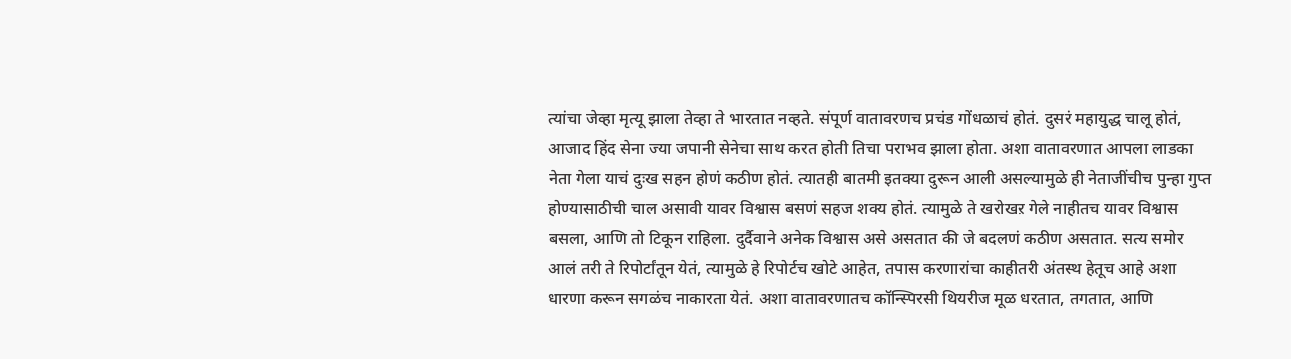त्यांचा जेव्हा मृत्यू झाला तेव्हा ते भारतात नव्हते. संपूर्ण वातावरणच प्रचंड गोंधळाचं होतं. दुसरं महायुद्ध चालू होतं, आजाद हिंद सेना ज्या जपानी सेनेचा साथ करत होती तिचा पराभव झाला होता. अशा वातावरणात आपला लाडका नेता गेला याचं दुःख सहन होणं कठीण होतं. त्यातही बातमी इतक्या दुरून आली असल्यामुळे ही नेताजींचीच पुन्हा गुप्त होण्यासाठीची चाल असावी यावर विश्वास बसणं सहज शक्य होतं. त्यामुळे ते खरोखऱ गेले नाहीतच यावर विश्वास बसला, आणि तो टिकून राहिला. दुर्दैवाने अनेक विश्वास असे असतात की जे बदलणं कठीण असतात. सत्य समोर आलं तरी ते रिपोर्टांतून येतं, त्यामुळे हे रिपोर्टच खोटे आहेत, तपास करणारांचा काहीतरी अंतस्थ हेतूच आहे अशा धारणा करून सगळंच नाकारता येतं. अशा वातावरणातच कॉन्स्पिरसी थियरीज मूळ धरतात, तगतात, आणि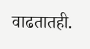वाढतातही.